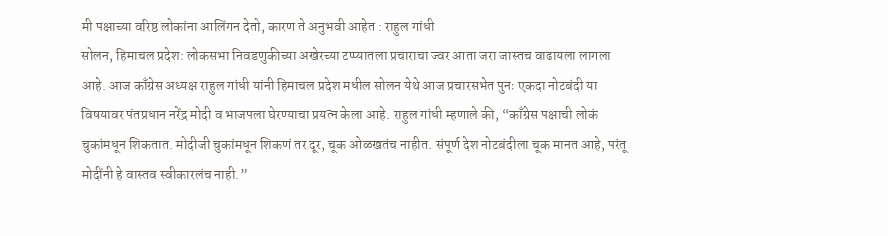मी पक्षाच्या वरिष्ठ लोकांना आलिंगन देतो, कारण ते अनुभवी आहेत : राहुल गांधी
सोलन, हिमाचल प्रदेश: लोकसभा निवडणुकीच्या अखेरच्या टप्प्यातला प्रचाराचा ज्वर आता जरा जास्तच वाढायला लागला आहे. आज काँग्रेस अध्यक्ष राहुल गांधी यांनी हिमाचल प्रदेश मधील सोलन येथे आज प्रचारसभेत पुनः एकदा नोटबंदी या विषयावर पंतप्रधान नरेंद्र मोदी व भाजपला घेरण्याचा प्रयत्न केला आहे. राहुल गांधी म्हणाले की, “काँग्रेस पक्षाची लोकं चुकांमधून शिकतात. मोदीजी चुकांमधून शिकणं तर दूर, चूक ओळखतंच नाहीत. संपूर्ण देश नोटबंदीला चूक मानत आहे, परंतू मोदींनी हे वास्तव स्वीकारलंच नाही.”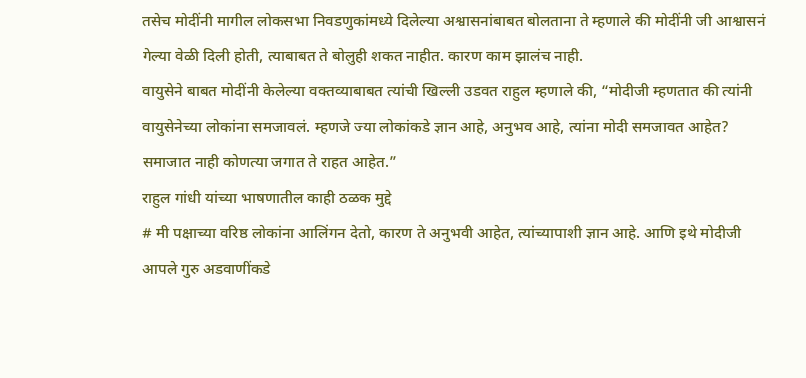तसेच मोदींनी मागील लोकसभा निवडणुकांमध्ये दिलेल्या अश्वासनांबाबत बोलताना ते म्हणाले की मोदींनी जी आश्वासनं गेल्या वेळी दिली होती, त्याबाबत ते बोलुही शकत नाहीत. कारण काम झालंच नाही.
वायुसेने बाबत मोदींनी केलेल्या वक्तव्याबाबत त्यांची खिल्ली उडवत राहुल म्हणाले की, “मोदीजी म्हणतात की त्यांनी वायुसेनेच्या लोकांना समजावलं. म्हणजे ज्या लोकांकडे ज्ञान आहे, अनुभव आहे, त्यांना मोदी समजावत आहेत? समाजात नाही कोणत्या जगात ते राहत आहेत.”
राहुल गांधी यांच्या भाषणातील काही ठळक मुद्दे
# मी पक्षाच्या वरिष्ठ लोकांना आलिंगन देतो, कारण ते अनुभवी आहेत, त्यांच्यापाशी ज्ञान आहे. आणि इथे मोदीजी आपले गुरु अडवाणींकडे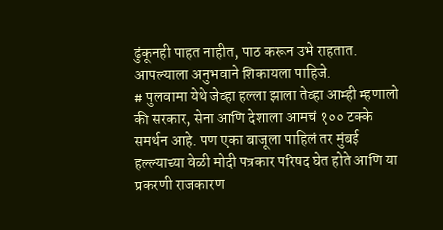ढुंकूनही पाहत नाहीत, पाठ करून उभे राहतात. आपल्याला अनुभवाने शिकायला पाहिजे.
# पुलवामा येथे जेव्हा हल्ला झाला तेव्हा आम्ही म्हणालो की सरकार, सेना आणि देशाला आमचं १०० टक्के समर्थन आहे. पण एका बाजूला पाहिलं तर मुंबई हल्ल्याच्या वेळी मोदी पत्रकार परिषद घेत होते आणि या प्रकरणी राजकारण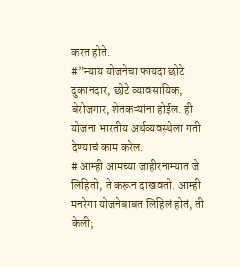करत होते.
#”न्याय योजनेचा फायदा छोटे दुकानदार, छोटे व्यावसायिक, बेरोजगार, शेतकऱ्यांना होईल. ही योजना भारतीय अर्थव्यवस्थेला गती देण्याचं काम करेल.
# आम्ही आमच्या जाहीरनाम्यात जे लिहितो, ते करून दाखवतो. आम्ही मनरेगा योजनेबाबत लिहिलं होतं, ती केली;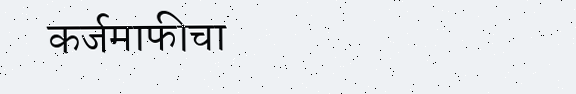कर्जमाफीचा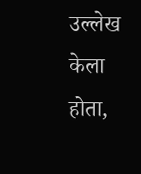उल्लेख केला होता,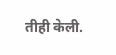तीही केली.